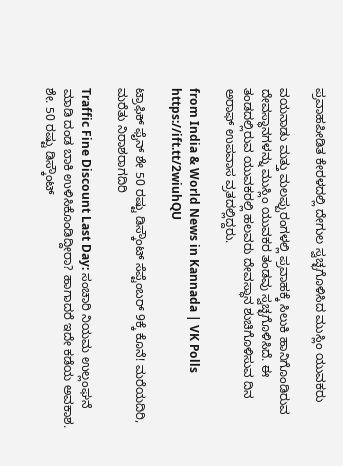ಪ್ರವಾಹಪೀಡಿತ ಕೇರಳದಲ್ಲಿ ದೇಗುಲ ಸ್ವಚ್ಛಗೊಳಿಸಿದ ಮುಸ್ಲಿಂ ಯುವಕರು

ವಯನಾಡು ಮತ್ತು ಮಲಪ್ಪುರಂಗಳಲ್ಲಿ ಪ್ರವಾಹಕ್ಕೆ ಸಿಲುಕಿ ಹಾನಿಗೊಂಡಿರುವ ದೇವಸ್ಥಾನಗಳನ್ನು ಮುಸ್ಲಿಂ ಯುವಕರ ತಂಡವು ಸ್ವಚ್ಛಗೊಳಿಸಿದೆ. ಈ ತಂಡದಲ್ಲಿರುವ ಯುವಕರಲ್ಲಿ ಹಲವರು ದೇವಸ್ಥಾನ ಶುಚಿಗೊಳಿಸುವ ದಿನ ಅರಾಫ್‌ ಉಪವಾಸ ವ್ರತದಲ್ಲಿದ್ದರು.

from India & World News in Kannada | VK Polls https://ift.tt/2wiuhQU

ಟ್ರಾಫಿಕ್‌ ಫೈನ್‌ ಶೇ 50 ರಷ್ಟು ಡಿಸ್ಕೌಂಟ್‌ ಸೆಪ್ಟೆಂಬರ್‌ 9ಕ್ಕೆ ಕೊನೆ! ಮರೆಯದಿರಿ, ಮರೆತು ನಿರಾಶರಾಗದಿರಿ

Traffic Fine Discount Last Day: ಸಂಚಾರಿ ನಿಯಮ ಉಲ್ಲಂಘನೆ ಮಾಡಿ ದಂಡ ಬಾಕಿ ಉಳಿಸಿಕೊಂಡಿದ್ದೀರಾ? ಹಾಗಾದರೆ ಇದೇ ಕಡೆಯ ಅವಕಾಶ. ಶೇ. 50 ರಷ್ಟು ಡಿಸ್ಕೌಂಟ್‌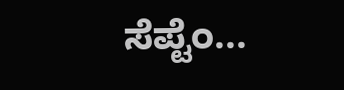ಸೆಪ್ಟೆಂ...